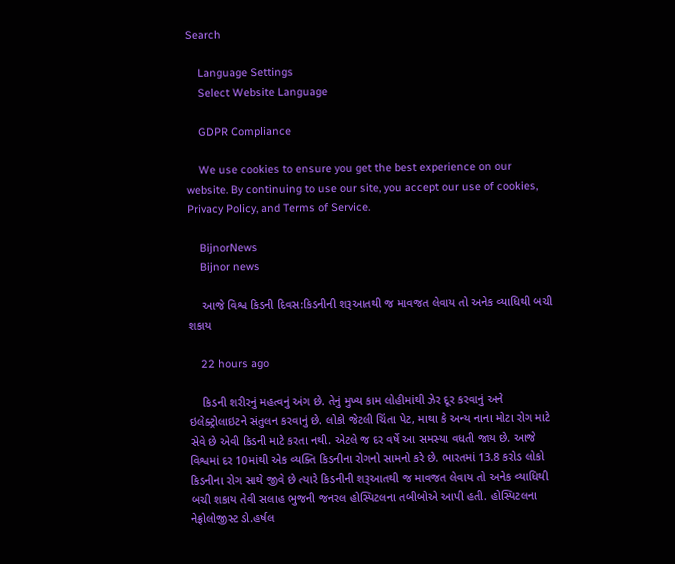Search

    Language Settings
    Select Website Language

    GDPR Compliance

    We use cookies to ensure you get the best experience on our website. By continuing to use our site, you accept our use of cookies, Privacy Policy, and Terms of Service.

    BijnorNews
    Bijnor news

    આજે વિશ્વ કિડની દિવસ:કિડનીની શરૂઆતથી જ માવજત લેવાય તો અનેક વ્યાધિથી બચી શકાય

    22 hours ago

    કિડની શરીરનું મહત્વનું અંગ છે. તેનું મુખ્ય કામ લોહીમાંથી ઝેર દૂર કરવાનું અને ઇલેક્ટ્રોલાઇટને સંતુલન કરવાનું છે. લોકો જેટલી ચિંતા પેટ, માથા કે અન્ય નાના મોટા રોગ માટે સેવે છે એવી કિડની માટે કરતા નથી. એટલે જ દર વર્ષે આ સમસ્યા વધતી જાય છે. આજે વિશ્વમાં દર 10માંથી એક વ્યક્તિ કિડનીના રોગનો સામનો કરે છે. ભારતમાં 13.8 કરોડ લોકો કિડનીના રોગ સાથે જીવે છે ત્યારે કિડનીની શરૂઆતથી જ માવજત લેવાય તો અનેક વ્યાધિથી બચી શકાય તેવી સલાહ ભુજની જનરલ હોસ્પિટલના તબીબોએ આપી હતી. હોસ્પિટલના નેફ્રોલોજીસ્ટ ડો.હર્ષલ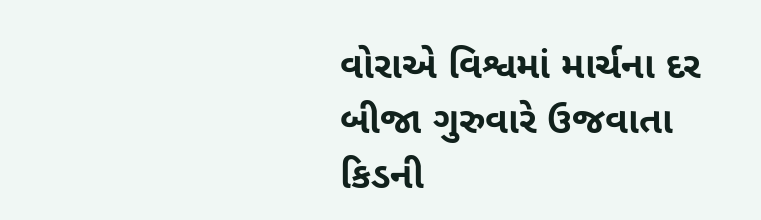વોરાએ વિશ્વમાં માર્ચના દર બીજા ગુરુવારે ઉજવાતા કિડની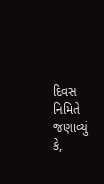દિવસ નિમિતે જણાવ્યું કે,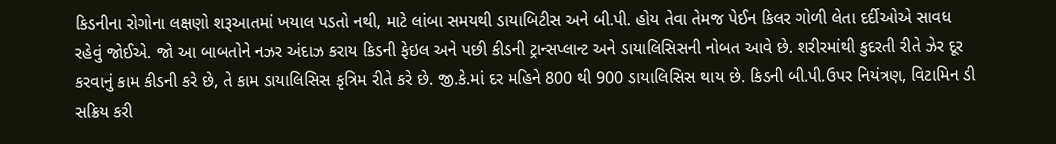કિડનીના રોગોના લક્ષણો શરૂઆતમાં ખયાલ પડતો નથી, માટે લાંબા સમયથી ડાયાબિટીસ અને બી.પી. હોય તેવા તેમજ પેઈન કિલર ગોળી લેતા દર્દીઓએ સાવધ રહેવું જોઈએ. જો આ બાબતોને નઝર અંદાઝ કરાય કિડની ફેઇલ અને પછી કીડની ટ્રાન્સપ્લાન્ટ અને ડાયાલિસિસની નોબત આવે છે. શરીરમાંથી કુદરતી રીતે ઝેર દૂર કરવાનું કામ કીડની કરે છે, તે કામ ડાયાલિસિસ કૃત્રિમ રીતે કરે છે. જી.કે.માં દર મહિને 800 થી 900 ડાયાલિસિસ થાય છે. કિડની બી.પી.ઉપર નિયંત્રણ, વિટામિન ડી સક્રિય કરી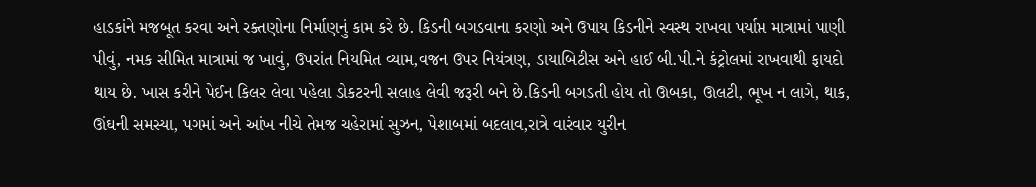હાડકાંને મજબૂત કરવા અને રક્તણોના નિર્માણનું કામ કરે છે. કિડની બગડવાના કરણો અને ઉપાય કિડનીને સ્વસ્થ રાખવા પર્યાપ્ત માત્રામાં પાણી પીવું, નમક સીમિત માત્રામાં જ ખાવું, ઉપરાંત નિયમિત વ્યામ,વજન ઉપર નિયંત્રણ, ડાયાબિટીસ અને હાઈ બી.પી.ને કંટ્રોલમાં રાખવાથી ફાયદો થાય છે. ખાસ કરીને પેઈન કિલર લેવા પહેલા ડોકટરની સલાહ લેવી જરૂરી બને છે.કિડની બગડતી હોય તો ઊબકા, ઊલટી, ભૂખ ન લાગે, થાક, ઊંઘની સમસ્યા, પગમાં અને આંખ નીચે તેમજ ચહેરામાં સુઝન, પેશાબમાં બદલાવ,રાત્રે વારંવાર યુરીન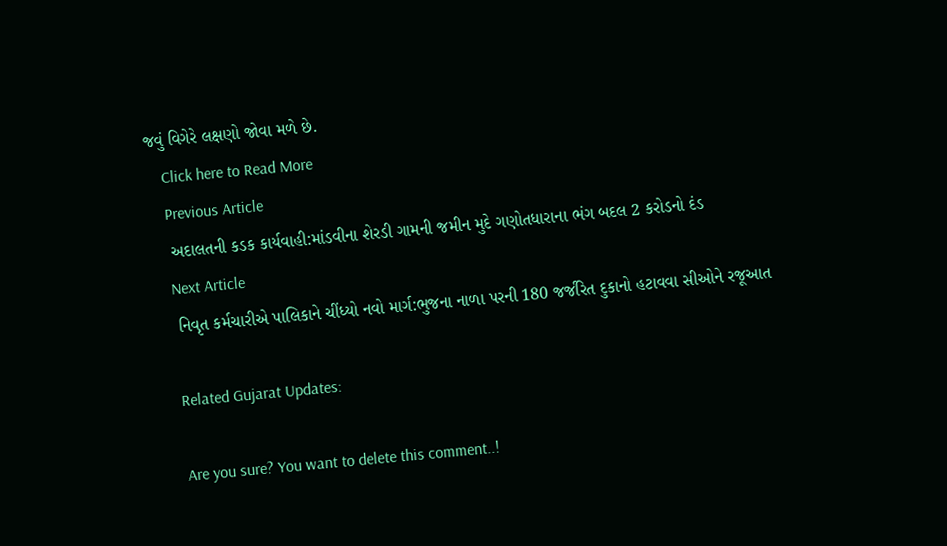જવું વિગેરે લક્ષણો જોવા મળે છે.
    Click here to Read More
    Previous Article
    અદાલતની કડક કાર્યવાહી:માંડવીના શેરડી ગામની જમીન મુદે ગણોતધારાના ભંગ બદલ 2 કરોડનો દંડ
    Next Article
    નિવૃત કર્મચારીએ પાલિકાને ચીંધ્યો નવો માર્ગ:ભુજના નાળા પરની 180 જર્જરિત દુકાનો હટાવવા સીઓને રજૂઆત

    Related Gujarat Updates:

    Are you sure? You want to delete this comment..!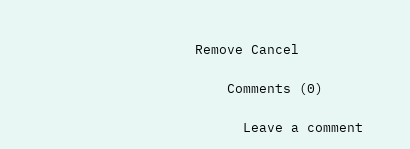Remove Cancel

    Comments (0)

      Leave a comment